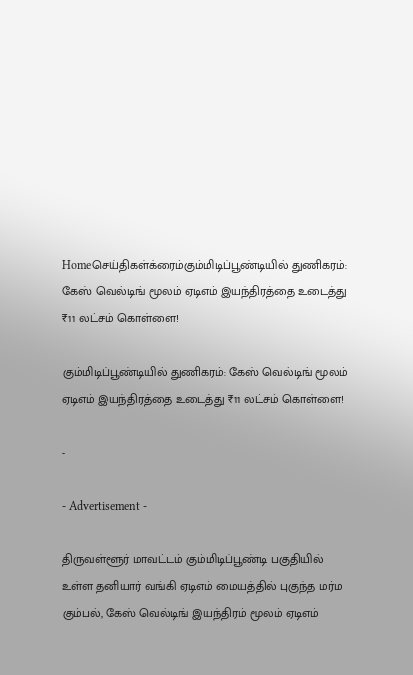Homeசெய்திகள்க்ரைம்கும்மிடிப்பூண்டியில் துணிகரம்: கேஸ் வெல்டிங் மூலம் ஏடிஎம் இயந்திரத்தை உடைத்து ₹11 லட்சம் கொள்ளை!

கும்மிடிப்பூண்டியில் துணிகரம்: கேஸ் வெல்டிங் மூலம் ஏடிஎம் இயந்திரத்தை உடைத்து ₹11 லட்சம் கொள்ளை!

-

- Advertisement -

திருவள்ளூர் மாவட்டம் கும்மிடிப்பூண்டி பகுதியில் உள்ள தனியார் வங்கி ஏடிஎம் மையத்தில் புகுந்த மர்ம கும்பல், கேஸ் வெல்டிங் இயந்திரம் மூலம் ஏடிஎம்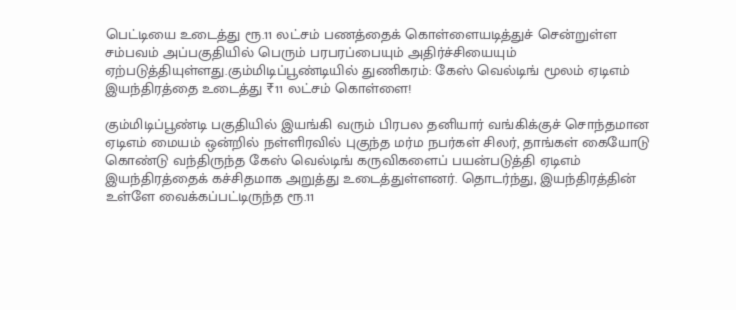பெட்டியை உடைத்து ரூ.11 லட்சம் பணத்தைக் கொள்ளையடித்துச் சென்றுள்ள சம்பவம் அப்பகுதியில் பெரும் பரபரப்பையும் அதிர்ச்சியையும் ஏற்படுத்தியுள்ளது.கும்மிடிப்பூண்டியில் துணிகரம்: கேஸ் வெல்டிங் மூலம் ஏடிஎம் இயந்திரத்தை உடைத்து ₹11 லட்சம் கொள்ளை!

கும்மிடிப்பூண்டி பகுதியில் இயங்கி வரும் பிரபல தனியார் வங்கிக்குச் சொந்தமான ஏடிஎம் மையம் ஒன்றில் நள்ளிரவில் புகுந்த மர்ம நபர்கள் சிலர், தாங்கள் கையோடு கொண்டு வந்திருந்த கேஸ் வெல்டிங் கருவிகளைப் பயன்படுத்தி ஏடிஎம் இயந்திரத்தைக் கச்சிதமாக அறுத்து உடைத்துள்ளனர். தொடர்ந்து, இயந்திரத்தின் உள்ளே வைக்கப்பட்டிருந்த ரூ.11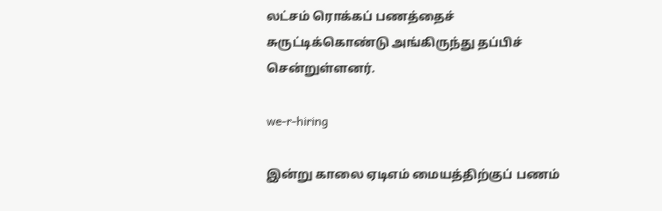லட்சம் ரொக்கப் பணத்தைச் சுருட்டிக்கொண்டு அங்கிருந்து தப்பிச் சென்றுள்ளனர்.

we-r-hiring

இன்று காலை ஏடிஎம் மையத்திற்குப் பணம்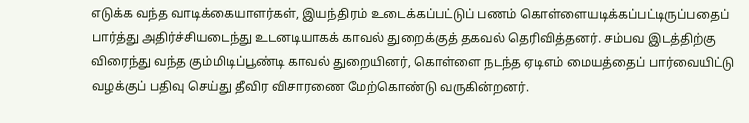எடுக்க வந்த வாடிக்கையாளர்கள், இயந்திரம் உடைக்கப்பட்டுப் பணம் கொள்ளையடிக்கப்பட்டிருப்பதைப் பார்த்து அதிர்ச்சியடைந்து உடனடியாகக் காவல் துறைக்குத் தகவல் தெரிவித்தனர். சம்பவ இடத்திற்கு விரைந்து வந்த கும்மிடிப்பூண்டி காவல் துறையினர், கொள்ளை நடந்த ஏடிஎம் மையத்தைப் பார்வையிட்டு வழக்குப் பதிவு செய்து தீவிர விசாரணை மேற்கொண்டு வருகின்றனர்.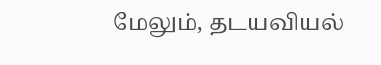மேலும், தடயவியல்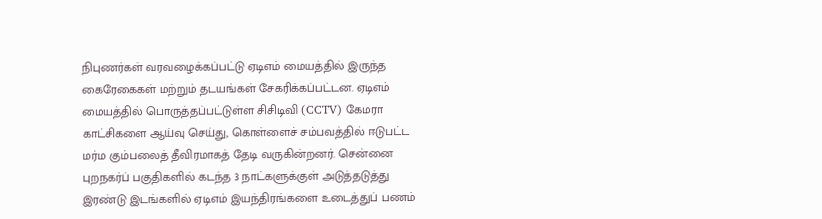நிபுணர்கள் வரவழைக்கப்பட்டு ஏடிஎம் மையத்தில் இருந்த கைரேகைகள் மற்றும் தடயங்கள் சேகரிக்கப்பட்டன. ஏடிஎம் மையத்தில் பொருத்தப்பட்டுள்ள சிசிடிவி (CCTV) கேமரா காட்சிகளை ஆய்வு செய்து, கொள்ளைச் சம்பவத்தில் ஈடுபட்ட மர்ம கும்பலைத் தீவிரமாகத் தேடி வருகின்றனர். சென்னை புறநகர்ப் பகுதிகளில் கடந்த 3 நாட்களுக்குள் அடுத்தடுத்து இரண்டு இடங்களில் ஏடிஎம் இயந்திரங்களை உடைத்துப் பணம்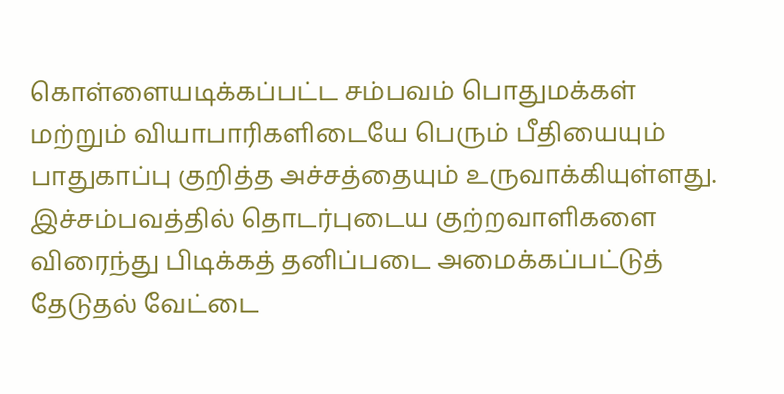கொள்ளையடிக்கப்பட்ட சம்பவம் பொதுமக்கள் மற்றும் வியாபாரிகளிடையே பெரும் பீதியையும் பாதுகாப்பு குறித்த அச்சத்தையும் உருவாக்கியுள்ளது. இச்சம்பவத்தில் தொடர்புடைய குற்றவாளிகளை விரைந்து பிடிக்கத் தனிப்படை அமைக்கப்பட்டுத் தேடுதல் வேட்டை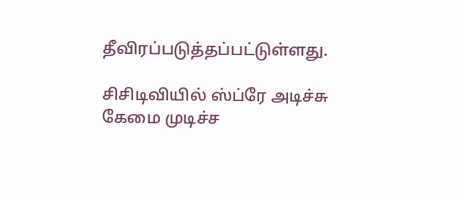தீவிரப்படுத்தப்பட்டுள்ளது.

சிசிடிவியில் ஸ்ப்ரே அடிச்சு கேமை முடிச்ச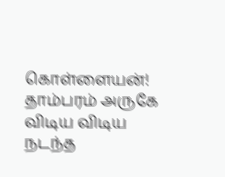கொள்ளையன்! தாம்பரம் அருகே விடிய விடிய நடந்த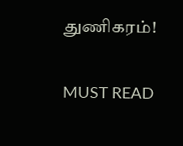துணிகரம்!

MUST READ